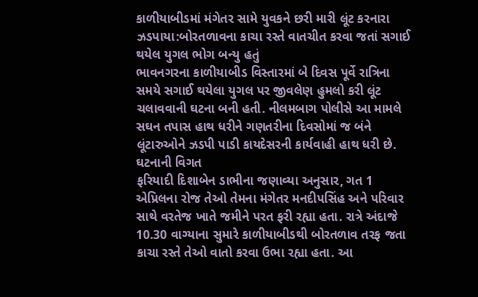કાળીયાબીડમાં મંગેતર સામે યુવકને છરી મારી લૂંટ કરનારા ઝડપાયા:બોરતળાવના કાચા રસ્તે વાતચીત કરવા જતાં સગાઈ થયેલ યુગલ ભોગ બન્યુ હતું
ભાવનગરના કાળીયાબીડ વિસ્તારમાં બે દિવસ પૂર્વે રાત્રિના સમયે સગાઈ થયેલા યુગલ પર જીવલેણ હુમલો કરી લૂંટ ચલાવવાની ઘટના બની હતી. નીલમબાગ પોલીસે આ મામલે સઘન તપાસ હાથ ધરીને ગણતરીના દિવસોમાં જ બંને લૂંટારુઓને ઝડપી પાડી કાયદેસરની કાર્યવાહી હાથ ધરી છે. ઘટનાની વિગત
ફરિયાદી દિશાબેન ડાભીના જણાવ્યા અનુસાર, ગત 1 એપ્રિલના રોજ તેઓ તેમના મંગેતર મનદીપસિંહ અને પરિવાર સાથે વરતેજ ખાતે જમીને પરત ફરી રહ્યા હતા. રાત્રે અંદાજે 10.30 વાગ્યાના સુમારે કાળીયાબીડથી બોરતળાવ તરફ જતા કાચા રસ્તે તેઓ વાતો કરવા ઉભા રહ્યા હતા. આ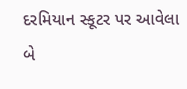દરમિયાન સ્કૂટર પર આવેલા બે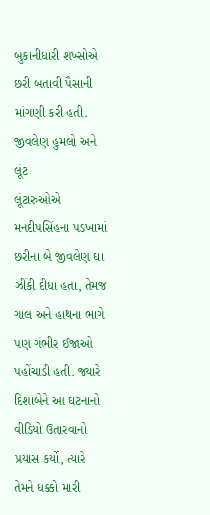બુકાનીધારી શખ્સોએ છરી બતાવી પૈસાની માંગણી કરી હતી. જીવલેણ હુમલો અને લૂંટ
લૂંટારુઓએ મનદીપસિંહના પડખામાં છરીના બે જીવલેણ ઘા ઝીંકી દીધા હતા, તેમજ ગાલ અને હાથના ભાગે પણ ગંભીર ઈજાઓ પહોંચાડી હતી. જ્યારે દિશાબેને આ ઘટનાનો વીડિયો ઉતારવાનો પ્રયાસ કર્યો, ત્યારે તેમને ધક્કો મારી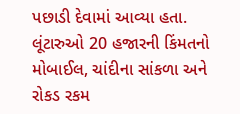પછાડી દેવામાં આવ્યા હતા. લૂંટારુઓ 20 હજારની કિંમતનો મોબાઈલ, ચાંદીના સાંકળા અને રોકડ રકમ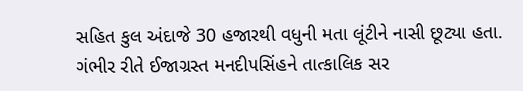સહિત કુલ અંદાજે 30 હજારથી વધુની મતા લૂંટીને નાસી છૂટ્યા હતા. ગંભીર રીતે ઈજાગ્રસ્ત મનદીપસિંહને તાત્કાલિક સર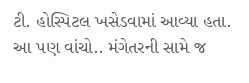ટી. હોસ્પિટલ ખસેડવામાં આવ્યા હતા. આ પણ વાંચો.. મંગેતરની સામે જ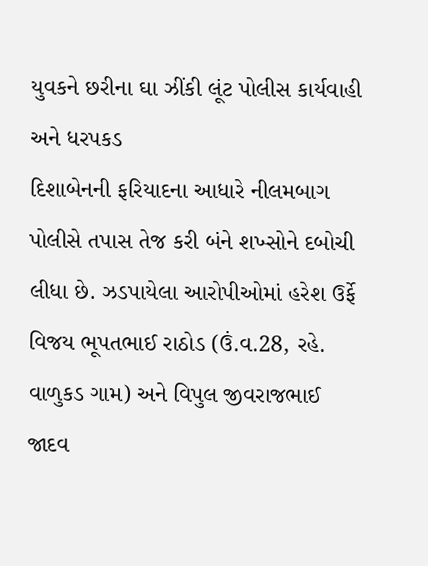યુવકને છરીના ઘા ઝીંકી લૂંટ પોલીસ કાર્યવાહી અને ધરપકડ
દિશાબેનની ફરિયાદના આધારે નીલમબાગ પોલીસે તપાસ તેજ કરી બંને શખ્સોને દબોચી લીધા છે. ઝડપાયેલા આરોપીઓમાં હરેશ ઉર્ફે વિજય ભૂપતભાઈ રાઠોડ (ઉં.વ.28, રહે. વાળુકડ ગામ) અને વિપુલ જીવરાજભાઈ જાદવ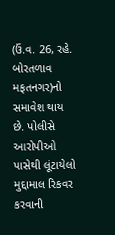(ઉં.વ. 26, રહે. બોરતળાવ મફતનગર)નો સમાવેશ થાય છે. પોલીસે આરોપીઓ પાસેથી લૂંટાયેલો મુદ્દામાલ રિકવર કરવાની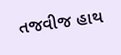તજવીજ હાથ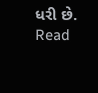ધરી છે.
Read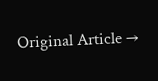Original Article →